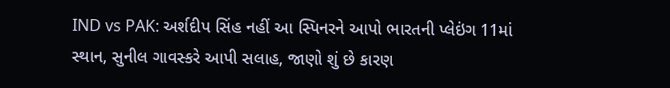IND vs PAK: અર્શદીપ સિંહ નહીં આ સ્પિનરને આપો ભારતની પ્લેઇંગ 11માં સ્થાન, સુનીલ ગાવસ્કરે આપી સલાહ, જાણો શું છે કારણ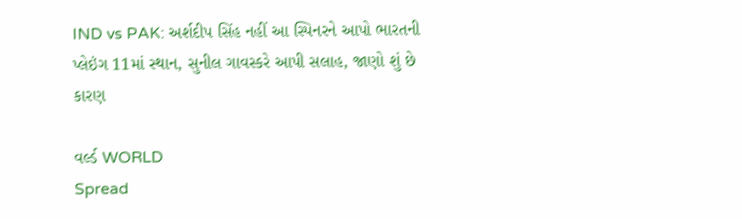IND vs PAK: અર્શદીપ સિંહ નહીં આ સ્પિનરને આપો ભારતની પ્લેઇંગ 11માં સ્થાન, સુનીલ ગાવસ્કરે આપી સલાહ, જાણો શું છે કારણ

વર્લ્ડ WORLD
Spread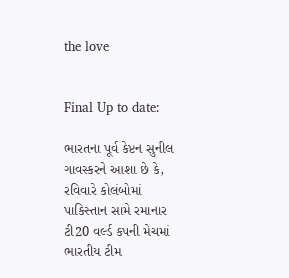the love


Final Up to date:

ભારતના પૂર્વ કેપ્ટન સુનીલ ગાવસ્કરને આશા છે કે, રવિવારે કોલંબોમાં પાકિસ્તાન સામે રમાનાર ટી20 વર્લ્ડ કપની મેચમાં ભારતીય ટીમ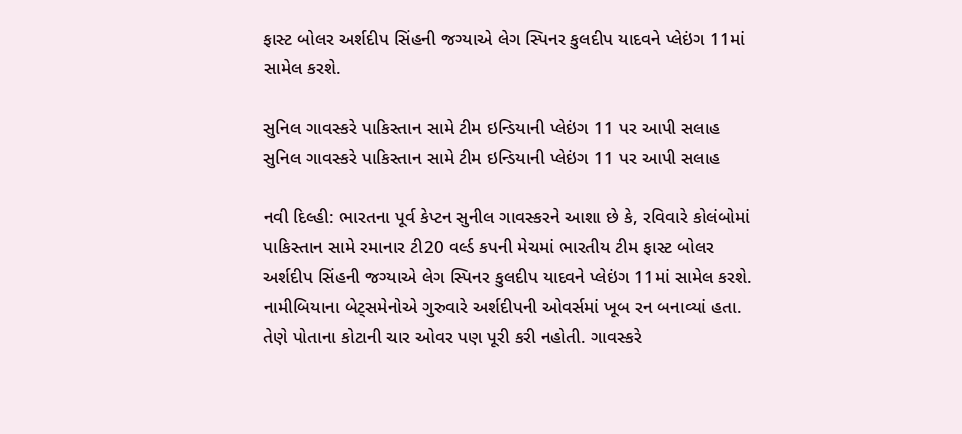ફાસ્ટ બોલર અર્શદીપ સિંહની જગ્યાએ લેગ સ્પિનર કુલદીપ યાદવને પ્લેઇંગ 11માં સામેલ કરશે.

સુનિલ ગાવસ્કરે પાકિસ્તાન સામે ટીમ ઇન્ડિયાની પ્લેઇંગ 11 પર આપી સલાહ
સુનિલ ગાવસ્કરે પાકિસ્તાન સામે ટીમ ઇન્ડિયાની પ્લેઇંગ 11 પર આપી સલાહ

નવી દિલ્હી: ભારતના પૂર્વ કેપ્ટન સુનીલ ગાવસ્કરને આશા છે કે, રવિવારે કોલંબોમાં પાકિસ્તાન સામે રમાનાર ટી20 વર્લ્ડ કપની મેચમાં ભારતીય ટીમ ફાસ્ટ બોલર અર્શદીપ સિંહની જગ્યાએ લેગ સ્પિનર કુલદીપ યાદવને પ્લેઇંગ 11માં સામેલ કરશે. નામીબિયાના બેટ્સમેનોએ ગુરુવારે અર્શદીપની ઓવર્સમાં ખૂબ રન બનાવ્યાં હતા. તેણે પોતાના કોટાની ચાર ઓવર પણ પૂરી કરી નહોતી. ગાવસ્કરે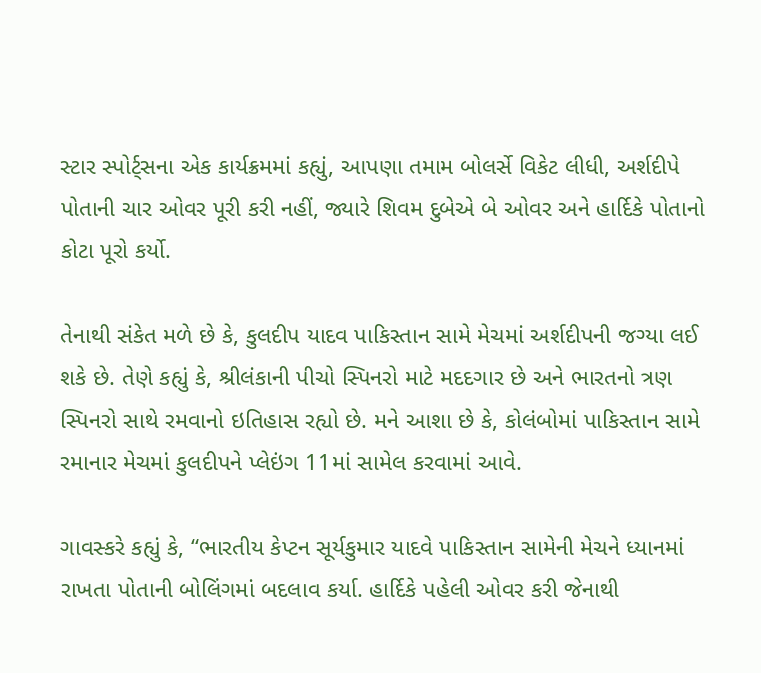સ્ટાર સ્પોર્ટ્સના એક કાર્યક્રમમાં કહ્યું, આપણા તમામ બોલર્સે વિકેટ લીધી, અર્શદીપે પોતાની ચાર ઓવર પૂરી કરી નહીં, જ્યારે શિવમ દુબેએ બે ઓવર અને હાર્દિકે પોતાનો કોટા પૂરો કર્યો.

તેનાથી સંકેત મળે છે કે, કુલદીપ યાદવ પાકિસ્તાન સામે મેચમાં અર્શદીપની જગ્યા લઈ શકે છે. તેણે કહ્યું કે, શ્રીલંકાની પીચો સ્પિનરો માટે મદદગાર છે અને ભારતનો ત્રણ સ્પિનરો સાથે રમવાનો ઇતિહાસ રહ્યો છે. મને આશા છે કે, કોલંબોમાં પાકિસ્તાન સામે રમાનાર મેચમાં કુલદીપને પ્લેઇંગ 11માં સામેલ કરવામાં આવે.

ગાવસ્કરે કહ્યું કે, “ભારતીય કેપ્ટન સૂર્યકુમાર યાદવે પાકિસ્તાન સામેની મેચને ધ્યાનમાં રાખતા પોતાની બોલિંગમાં બદલાવ કર્યા. હાર્દિકે પહેલી ઓવર કરી જેનાથી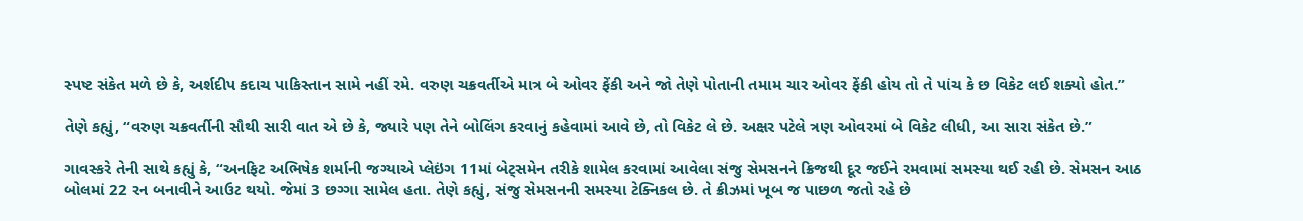સ્પષ્ટ સંકેત મળે છે કે, અર્શદીપ કદાચ પાકિસ્તાન સામે નહીં રમે. વરુણ ચક્રવર્તીએ માત્ર બે ઓવર ફેંકી અને જો તેણે પોતાની તમામ ચાર ઓવર ફેંકી હોય તો તે પાંચ કે છ વિકેટ લઈ શક્યો હોત.”

તેણે કહ્યું, “વરુણ ચક્રવર્તીની સૌથી સારી વાત એ છે કે, જ્યારે પણ તેને બોલિંગ કરવાનું કહેવામાં આવે છે, તો વિકેટ લે છે. અક્ષર પટેલે ત્રણ ઓવરમાં બે વિકેટ લીધી, આ સારા સંકેત છે.”

ગાવસ્કરે તેની સાથે કહ્યું કે, “અનફિટ અભિષેક શર્માની જગ્યાએ પ્લેઇંગ 11માં બેટ્સમેન તરીકે શામેલ કરવામાં આવેલા સંજુ સેમસનને ક્રિજથી દૂર જઈને રમવામાં સમસ્યા થઈ રહી છે. સેમસન આઠ બોલમાં 22 રન બનાવીને આઉટ થયો. જેમાં 3 છગ્ગા સામેલ હતા. તેણે કહ્યું, સંજુ સેમસનની સમસ્યા ટેક્નિકલ છે. તે ક્રીઝમાં ખૂબ જ પાછળ જતો રહે છે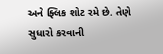અને ફ્લિક શોટ રમે છે. તેણે સુધારો કરવાની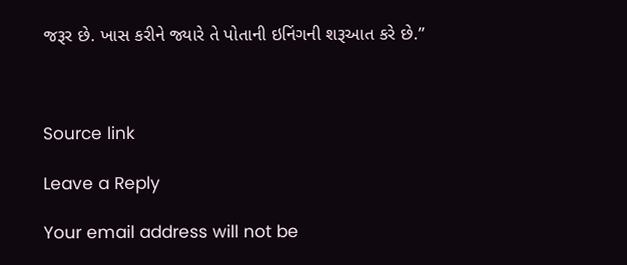જરૂર છે. ખાસ કરીને જ્યારે તે પોતાની ઇનિંગની શરૂઆત કરે છે.”



Source link

Leave a Reply

Your email address will not be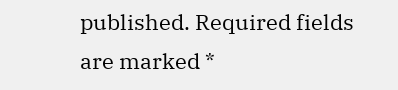published. Required fields are marked *